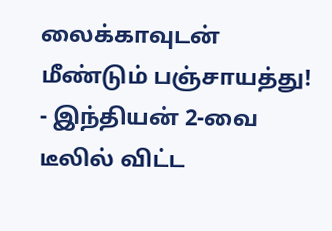லைக்காவுடன் மீண்டும் பஞ்சாயத்து! - இந்தியன் 2-வை டீலில் விட்ட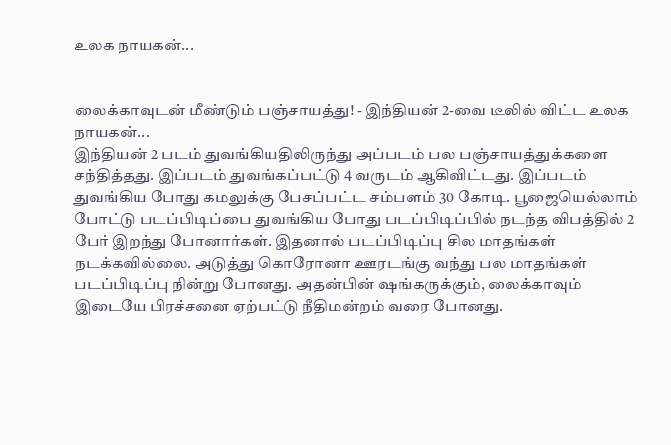உலக நாயகன்...


லைக்காவுடன் மீண்டும் பஞ்சாயத்து! - இந்தியன் 2-வை டீலில் விட்ட உலக நாயகன்...
இந்தியன் 2 படம் துவங்கியதிலிருந்து அப்படம் பல பஞ்சாயத்துக்களை சந்தித்தது. இப்படம் துவங்கப்பட்டு 4 வருடம் ஆகிவிட்டது. இப்படம் துவங்கிய போது கமலுக்கு பேசப்பட்ட சம்பளம் 30 கோடி. பூஜையெல்லாம் போட்டு படப்பிடிப்பை துவங்கிய போது படப்பிடிப்பில் நடந்த விபத்தில் 2 பேர் இறந்து போனார்கள். இதனால் படப்பிடிப்பு சில மாதங்கள் நடக்கவில்லை. அடுத்து கொரோனா ஊரடங்கு வந்து பல மாதங்கள் படப்பிடிப்பு நின்று போனது. அதன்பின் ஷங்கருக்கும், லைக்காவும் இடையே பிரச்சனை ஏற்பட்டு நீதிமன்றம் வரை போனது.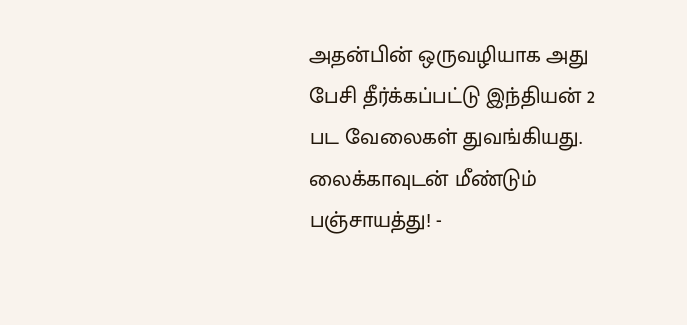அதன்பின் ஒருவழியாக அது பேசி தீர்க்கப்பட்டு இந்தியன் 2 பட வேலைகள் துவங்கியது. லைக்காவுடன் மீண்டும் பஞ்சாயத்து! -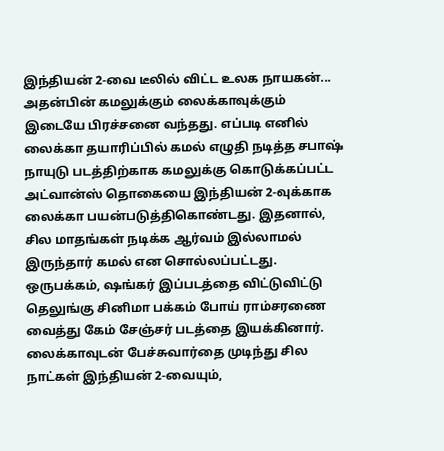இந்தியன் 2-வை டீலில் விட்ட உலக நாயகன்... அதன்பின் கமலுக்கும் லைக்காவுக்கும் இடையே பிரச்சனை வந்தது. எப்படி எனில் லைக்கா தயாரிப்பில் கமல் எழுதி நடித்த சபாஷ் நாயுடு படத்திற்காக கமலுக்கு கொடுக்கப்பட்ட அட்வான்ஸ் தொகையை இந்தியன் 2-வுக்காக லைக்கா பயன்படுத்திகொண்டது. இதனால், சில மாதங்கள் நடிக்க ஆர்வம் இல்லாமல் இருந்தார் கமல் என சொல்லப்பட்டது. ஒருபக்கம், ஷங்கர் இப்படத்தை விட்டுவிட்டு தெலுங்கு சினிமா பக்கம் போய் ராம்சரணை வைத்து கேம் சேஞ்சர் படத்தை இயக்கினார். லைக்காவுடன் பேச்சுவார்தை முடிந்து சில நாட்கள் இந்தியன் 2-வையும்,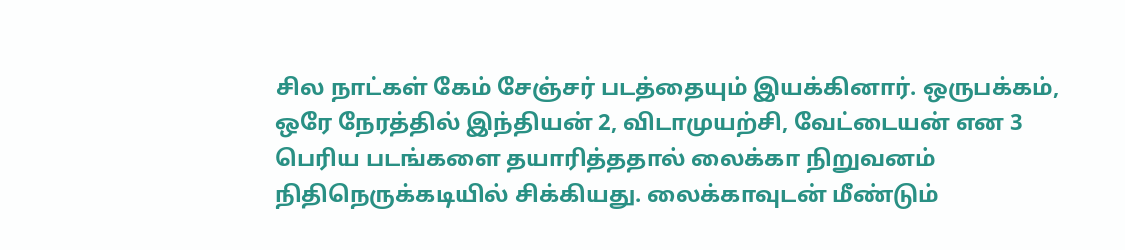சில நாட்கள் கேம் சேஞ்சர் படத்தையும் இயக்கினார். ஒருபக்கம், ஒரே நேரத்தில் இந்தியன் 2, விடாமுயற்சி, வேட்டையன் என 3 பெரிய படங்களை தயாரித்ததால் லைக்கா நிறுவனம் நிதிநெருக்கடியில் சிக்கியது. லைக்காவுடன் மீண்டும்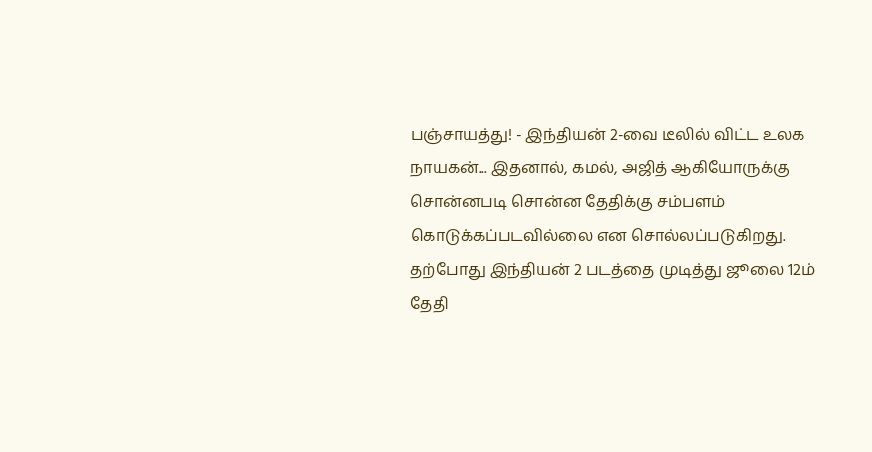பஞ்சாயத்து! - இந்தியன் 2-வை டீலில் விட்ட உலக நாயகன்... இதனால், கமல், அஜித் ஆகியோருக்கு சொன்னபடி சொன்ன தேதிக்கு சம்பளம் கொடுக்கப்படவில்லை என சொல்லப்படுகிறது. தற்போது இந்தியன் 2 படத்தை முடித்து ஜூலை 12ம் தேதி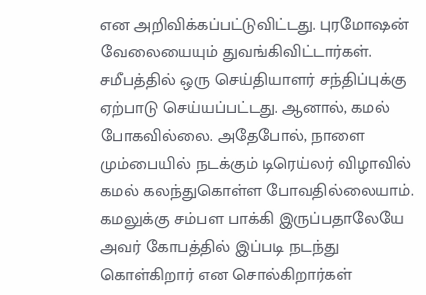என அறிவிக்கப்பட்டுவிட்டது. புரமோஷன் வேலையையும் துவங்கிவிட்டார்கள். சமீபத்தில் ஒரு செய்தியாளர் சந்திப்புக்கு ஏற்பாடு செய்யப்பட்டது. ஆனால், கமல் போகவில்லை. அதேபோல், நாளை மும்பையில் நடக்கும் டிரெய்லர் விழாவில் கமல் கலந்துகொள்ள போவதில்லையாம். கமலுக்கு சம்பள பாக்கி இருப்பதாலேயே அவர் கோபத்தில் இப்படி நடந்து கொள்கிறார் என சொல்கிறார்கள்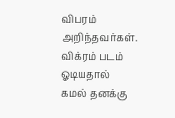விபரம் அறிந்தவர்கள். விக்ரம் படம் ஓடியதால் கமல் தனக்கு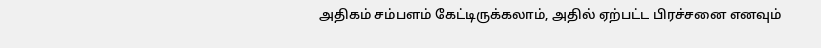அதிகம் சம்பளம் கேட்டிருக்கலாம், அதில் ஏற்பட்ட பிரச்சனை எனவும்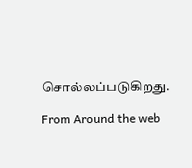சொல்லப்படுகிறது.

From Around the web